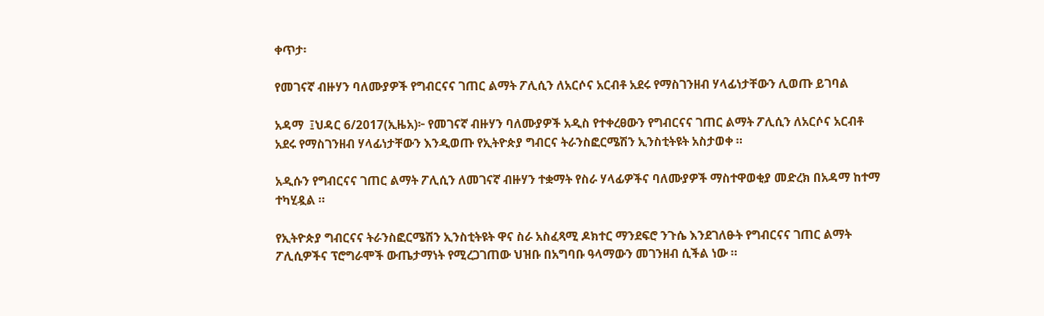ቀጥታ፡

የመገናኛ ብዙሃን ባለሙያዎች የግብርናና ገጠር ልማት ፖሊሲን ለአርሶና አርብቶ አደሩ የማስገንዘብ ሃላፊነታቸውን ሊወጡ ይገባል

አዳማ  ፤ህዳር 6/2017(ኢዜአ)፦ የመገናኛ ብዙሃን ባለሙያዎች አዲስ የተቀረፀውን የግብርናና ገጠር ልማት ፖሊሲን ለአርሶና አርብቶ አደሩ የማስገንዘብ ሃላፊነታቸውን እንዲወጡ የኢትዮጵያ ግብርና ትራንስፎርሜሽን ኢንስቲትዩት አስታወቀ ።

አዲሱን የግብርናና ገጠር ልማት ፖሊሲን ለመገናኛ ብዙሃን ተቋማት የስራ ሃላፊዎችና ባለሙያዎች ማስተዋወቂያ መድረክ በአዳማ ከተማ ተካሂዷል ።

የኢትዮጵያ ግብርናና ትራንስፎርሜሽን ኢንስቲትዩት ዋና ስራ አስፈጻሚ ዶክተር ማንደፍሮ ንጉሴ እንደገለፁት የግብርናና ገጠር ልማት ፖሊሲዎችና ፕሮግራሞች ውጤታማነት የሚረጋገጠው ህዝቡ በአግባቡ ዓላማውን መገንዘብ ሲችል ነው ።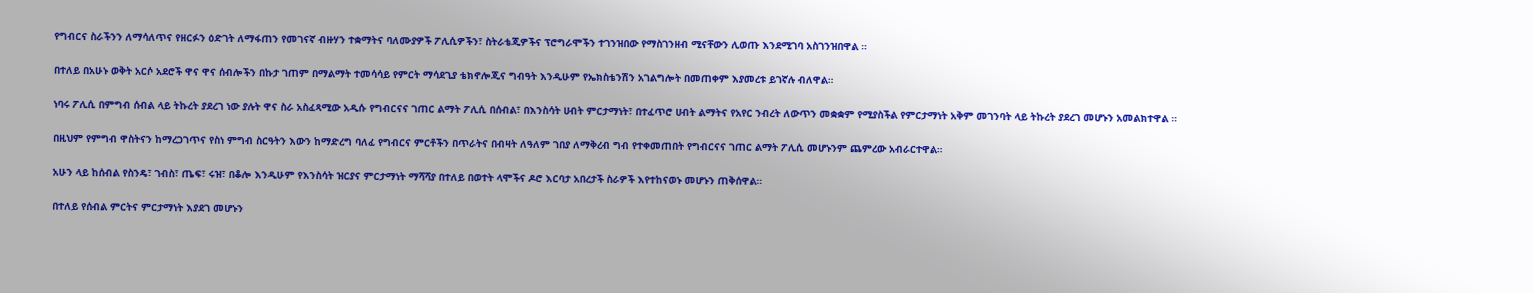የግብርና ስራችንን ለማሳለጥና የዘርፉን ዕድገት ለማፋጠን የመገናኛ ብዙሃን ተቋማትና ባለሙያዎች ፖሊሲዎችን፣ ስትራቴጂዎችና ፕሮግራሞችን ተገንዝበው የማስገንዘብ ሚናቸውን ሊወጡ እንደሚገባ አስገንዝበዋል ።

በተለይ በአሁኑ ወቅት አርሶ አደሮች ዋና ዋና ሰብሎችን በኩታ ገጠም በማልማት ተመሳሳይ የምርት ማሳደጊያ ቴክኖሎጂና ግብዓት እንዲሁም የኤክስቴንሽን አገልግሎት በመጠቀም እያመረቱ ይገኛሉ ብለዋል።

ነባሩ ፖሊሲ በምግብ ሰብል ላይ ትኩረት ያደረገ ነው ያሉት ዋና ስራ አስፈጻሚው አዲሱ የግብርናና ገጠር ልማት ፖሊሲ በሰብል፣ በእንስሳት ሀብት ምርታማነት፣ በተፈጥሮ ሀብት ልማትና የአየር ንብረት ለውጥን መቋቋም የሚያስችል የምርታማነት አቅም መገንባት ላይ ትኩረት ያደረገ መሆኑን አመልክተዋል ።

በዚህም የምግብ ዋስትናን ከማረጋገጥና የስነ ምግብ ስርዓትን እውን ከማድረግ ባለፈ የግብርና ምርቶችን በጥራትና በብዛት ለዓለም ገበያ ለማቅረብ ግብ የተቀመጠበት የግብርናና ገጠር ልማት ፖሊሲ መሆኑንም ጨምረው አብራርተዋል።

አሁን ላይ ከሰብል የስንዴ፣ ገብስ፣ ጤፍ፣ ሩዝ፣ በቆሎ እንዲሁም የእንስሳት ዝርያና ምርታማነት ማሻሻያ በተለይ በወተት ላሞችና ዶሮ እርባታ አበረታች ስራዎች እየተከናወኑ መሆኑን ጠቅሰዋል።

በተለይ የሰብል ምርትና ምርታማነት እያደገ መሆኑን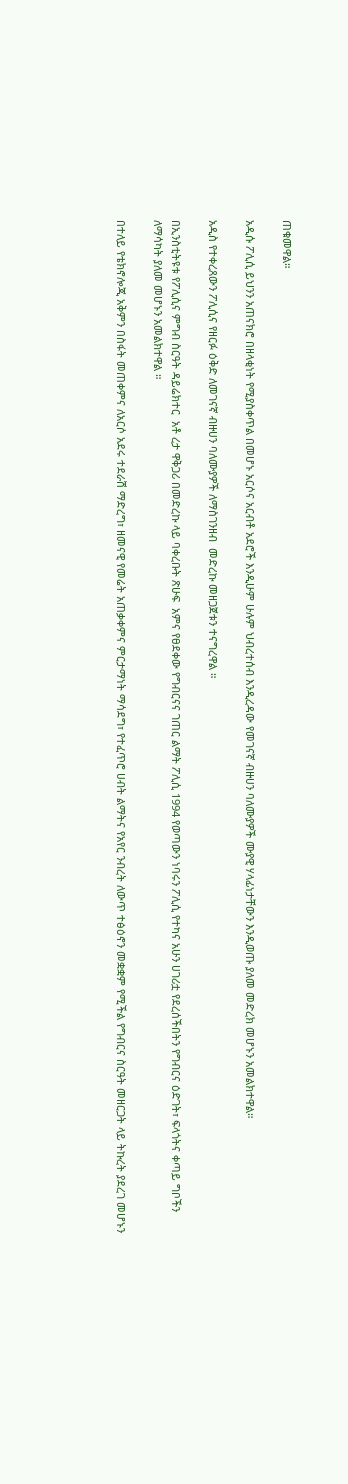ጠቁመዋል።

አዲሱ ፖሊሲ ይህንን አጠናክሮ በዘላቂነት የሚያስቀጥል በመሆኑ አርሶና አርብቶ አደሮች እንዲሁም ሁሉም ህብረተሰብ እንዲረዳው የመገናኛ ብዙሀን ባለሙያዎች ሙያዊ ሃላፊነታቸውን እንዲወጡ ያለመ መድረክ መሆኑን አመልክተዋል።

አዲስ የተቀረጸውን ፖሊሲና የዘርፉ ዕቅድ ለመገናኛ ብዙሀን ባለሙያዎች ለማስገንዘብ  መድረኩ መዘጋጀቱን ተናግረዋል ።

በኢንስቲትዩቱ የፖሊሲና ምግብ ስርዓት ዳይሬክተር  አቶ ረታ ዋቅጋሪ በመድረኩ ላይ ባቀረቡት ጽሁፍ  አምና የፀደቀው የግብርናና ገጠር ልማት ፖሊሲ 1994 የወጣውን ነባሩን ፖሊሲ የተካና አሁን ሀገሪቷ የደረሰችበትን የግብርና ዕድገት፣ ፍላጎትና ቀጣይ ግቦችን ለማሳካት ያለመ መሆኑን አመልክተዋል ።

በተለይ የቴክኖሎጂ አቅምን በስፋት መጠቀምና ለአርሶ አደሩ ተደራሽ ማድረግ፣ ዘመናዊ የመሬት አጠቃቀምና ምርታማነት ማሳደግ፣ የተፈጥሮ ሀብት ልማትና የአየር ንብረት ለውጥ ተፅዕኖን መቋቋም የሚችል የግብርና ስርዓት መዘርጋት ላይ ትኩረት ያደረገ መሆኑን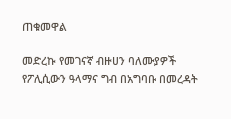ጠቁመዋል

መድረኩ የመገናኛ ብዙሀን ባለሙያዎች የፖሊሲውን ዓላማና ግብ በአግባቡ በመረዳት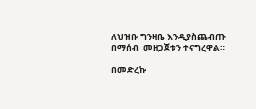ለህዝቡ ግንዛቤ እንዲያስጨብጡ  በማሰብ  መዘጋጀቱን ተናግረዋል።

በመድረኩ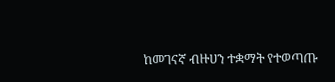ከመገናኛ ብዙሀን ተቋማት የተወጣጡ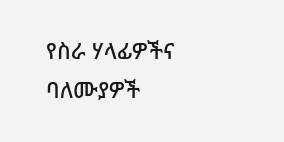የስራ ሃላፊዎችና ባለሙያዎች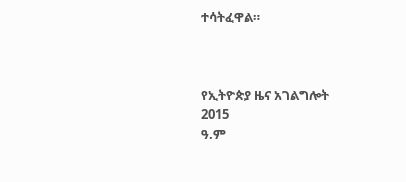ተሳትፈዋል።



የኢትዮጵያ ዜና አገልግሎት
2015
ዓ.ም